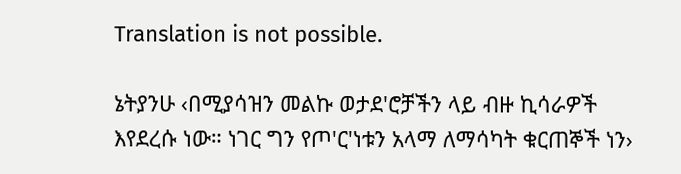Translation is not possible.

ኔትያንሁ ‹በሚያሳዝን መልኩ ወታደ'ሮቻችን ላይ ብዙ ኪሳራዎች እየደረሱ ነው። ነገር ግን የጦ'ር'ነቱን አላማ ለማሳካት ቁርጠኞች ነን›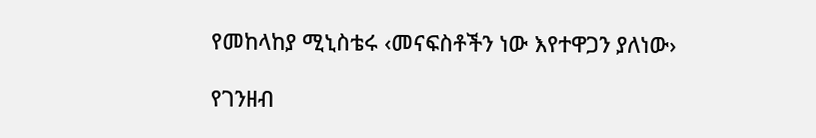የመከላከያ ሚኒስቴሩ ‹መናፍስቶችን ነው እየተዋጋን ያለነው›

የገንዘብ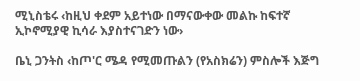ሚኒስቴሩ ‹ከዚህ ቀደም አይተነው በማናውቀው መልኩ ከፍተኛ ኢኮኖሚያዊ ኪሳራ እያስተናገድን ነው›

ቤኒ ጋንትስ ‹ከጦ'ር ሜዳ የሚመጡልን (የአስክሬን) ምስሎች እጅግ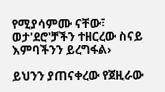የሚያሳምሙ ናቸው፣ ወታ'ደሮ'ቻችን ተዘርረው ስናይ እምባችንን ይረግፋል›

ይህንን ያጠናቀረው የጀዚራው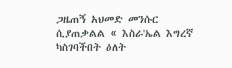ጋዜጠኝ አህመድ መንሱር ሲያጠቃልል « እስራ'ኤል እግረኛ ካስገባችበት ዕለት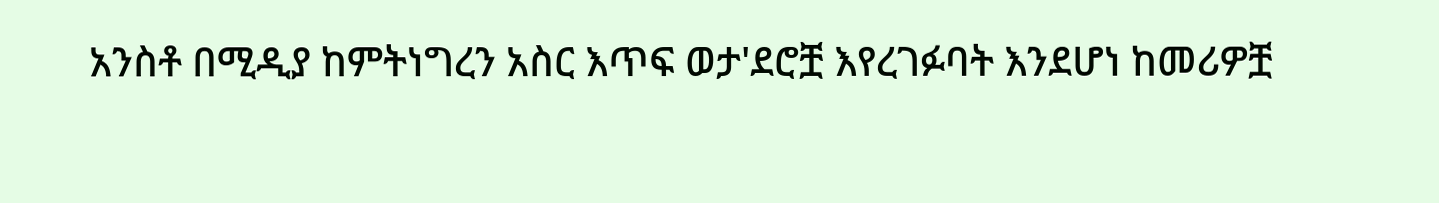አንስቶ በሚዲያ ከምትነግረን አስር እጥፍ ወታ'ደሮቿ እየረገፉባት እንደሆነ ከመሪዎቿ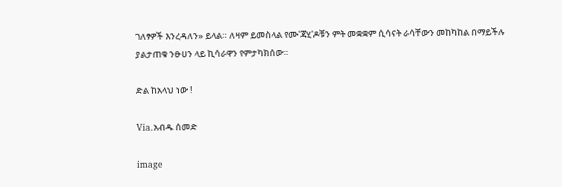ገለፃዎች እንረዳለን» ይላል። ለዛም ይመስላል የሙ'ጃሂ'ዶቹን ምት መቋቋም ሲሳናት ራሳቸውን መከካከል በማይችሉ ያልታጠቁ ንፁሀን ላይ ኪሳራዋን የምታካክሰው።

ድል ከአላህ ነው !

Via.አብዱ ሰመድ

image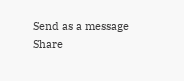Send as a message
Share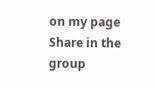on my page
Share in the group